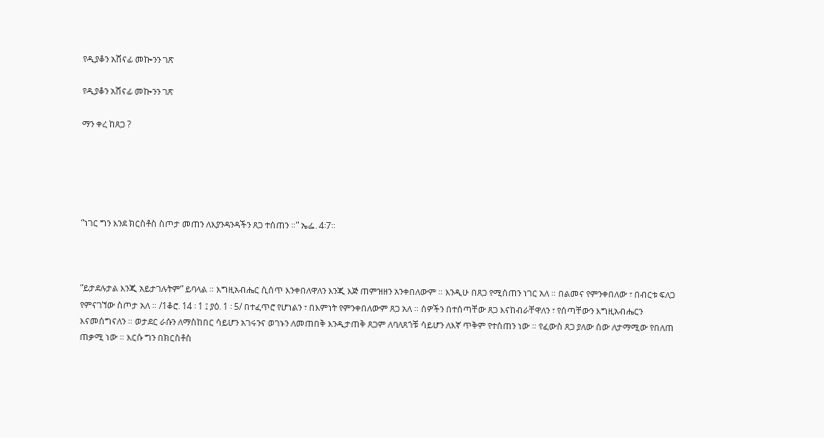የዲያቆን አሸናፊ መኰንን ገጽ

የዲያቆን አሸናፊ መኰንን ገጽ

ማን ቀረ ከጸጋ ?





“ነገር ግን እንደ ክርስቶስ ስጦታ መጠን ለእያንዳንዳችን ጸጋ ተሰጠን ።” ኤፌ. 4፡7።



“ይታደሉታል እንጂ አይታገሉትም” ይባላል ። እግዚአብሔር ሲሰጥ እንቀበለዋለን እንጂ እጅ ጠምዝዘን አንቀበለውም ። እንዲሁ በጸጋ የሚሰጠን ነገር አለ ። በልመና የምንቀበለው ፣ በብርቱ ፍለጋ የምናገኘው ስጦታ አለ ። /1ቆሮ. 14 ፡ 1 ፤ ያዕ. 1 ፡ 5/ በተፈጥሮ የሆነልን ፣ በእምነት የምንቀበለውም ጸጋ አለ ። ሰዎችን በተሰጣቸው ጸጋ እናከብራቸዋለን ፣ የሰጣቸውን እግዚአብሔርን እናመሰግናለን ። ወታደር ራሱን ለማስከበር ሳይሆን አገሩንና ወገኑን ለመጠበቅ እንዲታጠቅ ጸጋም ለባለጸጎቹ ሳይሆን ለእኛ ጥቅም የተሰጠን ነው ። የፈውስ ጸጋ ያለው ሰው ለታማሚው የበለጠ ጠቃሚ ነው ። እርሱ ግን በክርስቶስ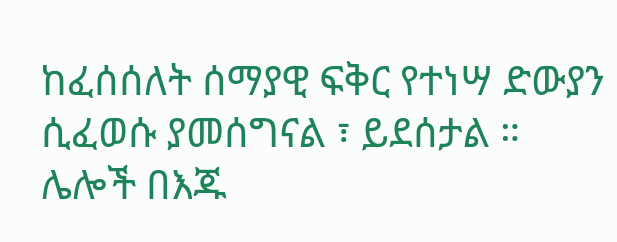ከፈሰሰለት ሰማያዊ ፍቅር የተነሣ ድውያን ሲፈወሱ ያመሰግናል ፣ ይደሰታል ። ሌሎች በእጁ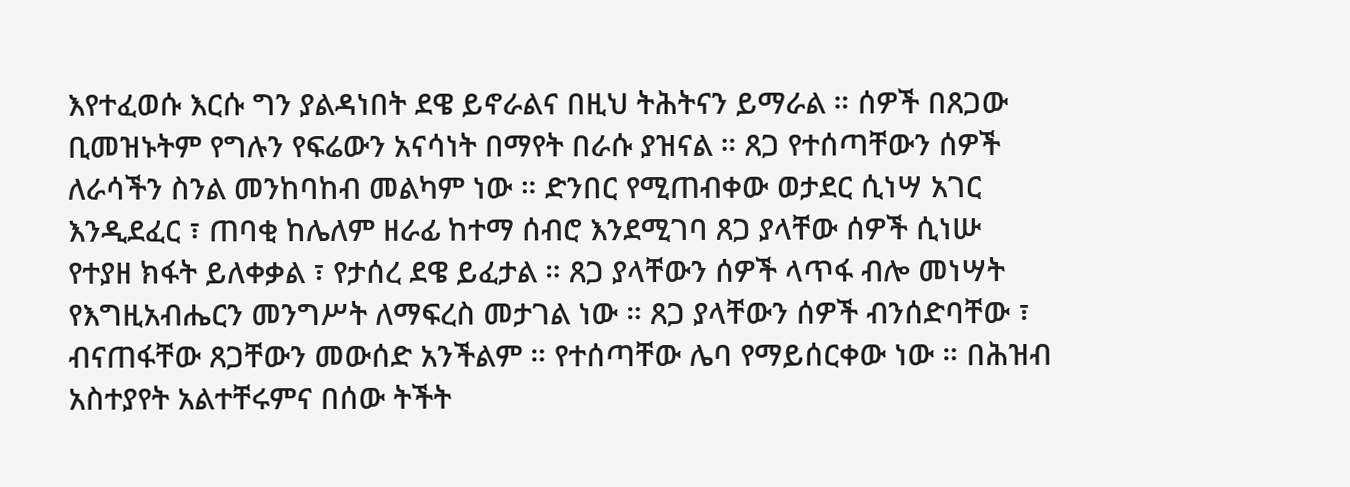እየተፈወሱ እርሱ ግን ያልዳነበት ደዌ ይኖራልና በዚህ ትሕትናን ይማራል ። ሰዎች በጸጋው ቢመዝኑትም የግሉን የፍሬውን አናሳነት በማየት በራሱ ያዝናል ። ጸጋ የተሰጣቸውን ሰዎች ለራሳችን ስንል መንከባከብ መልካም ነው ። ድንበር የሚጠብቀው ወታደር ሲነሣ አገር እንዲደፈር ፣ ጠባቂ ከሌለም ዘራፊ ከተማ ሰብሮ እንደሚገባ ጸጋ ያላቸው ሰዎች ሲነሡ የተያዘ ክፋት ይለቀቃል ፣ የታሰረ ደዌ ይፈታል ። ጸጋ ያላቸውን ሰዎች ላጥፋ ብሎ መነሣት የእግዚአብሔርን መንግሥት ለማፍረስ መታገል ነው ። ጸጋ ያላቸውን ሰዎች ብንሰድባቸው ፣ ብናጠፋቸው ጸጋቸውን መውሰድ አንችልም ። የተሰጣቸው ሌባ የማይሰርቀው ነው ። በሕዝብ አስተያየት አልተቸሩምና በሰው ትችት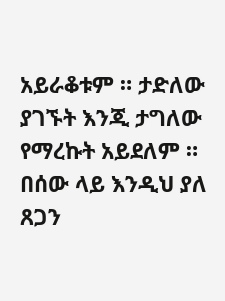አይራቆቱም ። ታድለው ያገኙት እንጂ ታግለው የማረኩት አይደለም ። በሰው ላይ እንዲህ ያለ ጸጋን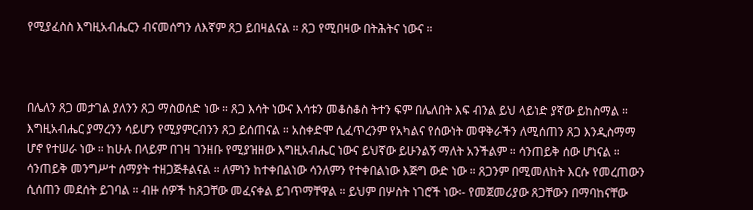የሚያፈስስ እግዚአብሔርን ብናመሰግን ለእኛም ጸጋ ይበዛልናል ። ጸጋ የሚበዛው በትሕትና ነውና ።



በሌለን ጸጋ መታገል ያለንን ጸጋ ማስወሰድ ነው ። ጸጋ እሳት ነውና እሳቱን መቆስቆስ ትተን ፍም በሌለበት እፍ ብንል ይህ ላይነድ ያኛው ይከስማል ። እግዚአብሔር ያማረንን ሳይሆን የሚያምርብንን ጸጋ ይሰጠናል ። አስቀድሞ ሲፈጥረንም የአካልና የሰውነት መዋቅራችን ለሚሰጠን ጸጋ እንዲስማማ ሆኖ የተሠራ ነው ። ከሁሉ በላይም በገዛ ገንዘቡ የሚያዝዘው እግዚአብሔር ነውና ይህኛው ይሁንልኝ ማለት አንችልም ። ሳንጠይቅ ሰው ሆነናል ። ሳንጠይቅ መንግሥተ ሰማያት ተዘጋጅቶልናል ። ለምነን ከተቀበልነው ሳንለምን የተቀበልነው እጅግ ውድ ነው ። ጸጋንም በሚመለከት እርሱ የመረጠውን ሲሰጠን መደሰት ይገባል ። ብዙ ሰዎች ከጸጋቸው መፈናቀል ይገጥማቸዋል ። ይህም በሦስት ነገሮች ነው፡- የመጀመሪያው ጸጋቸውን በማባከናቸው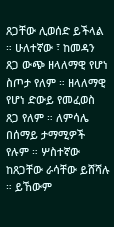ጸጋቸው ሊወሰድ ይችላል ። ሁለተኛው ፣ ከመዳን ጸጋ ውጭ ዘላለማዊ የሆነ ስጦታ የለም ። ዘላለማዊ የሆነ ድውይ የመፈወስ ጸጋ የለም ። ለምሳሌ በሰማይ ታማሚዎች የሉም ። ሦስተኛው ከጸጋቸው ራሳቸው ይሸሻሉ ። ይኸውም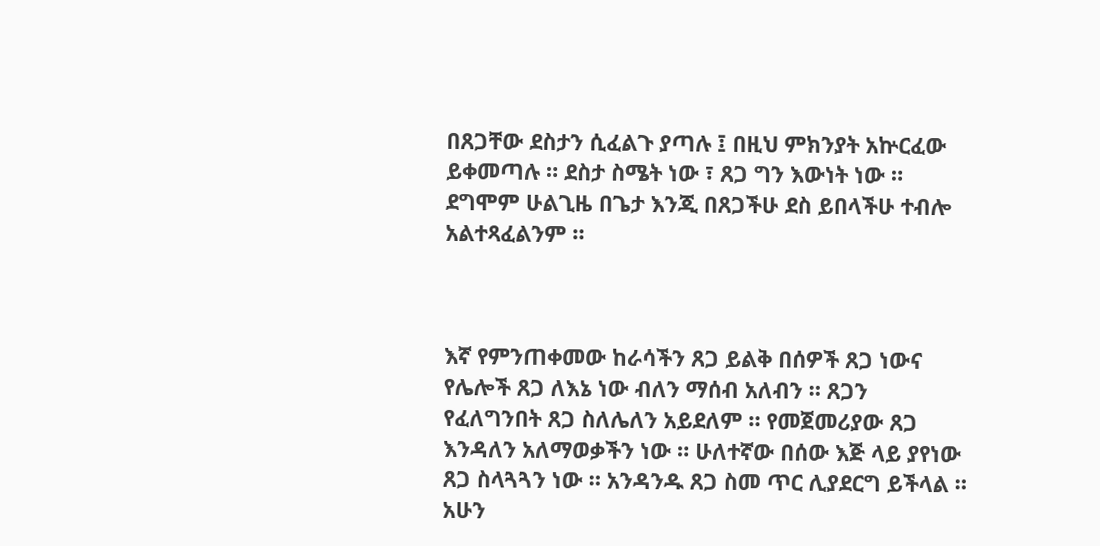በጸጋቸው ደስታን ሲፈልጉ ያጣሉ ፤ በዚህ ምክንያት አኵርፈው ይቀመጣሉ ። ደስታ ስሜት ነው ፣ ጸጋ ግን እውነት ነው ። ደግሞም ሁልጊዜ በጌታ እንጂ በጸጋችሁ ደስ ይበላችሁ ተብሎ አልተጻፈልንም ።



እኛ የምንጠቀመው ከራሳችን ጸጋ ይልቅ በሰዎች ጸጋ ነውና የሌሎች ጸጋ ለእኔ ነው ብለን ማሰብ አለብን ። ጸጋን የፈለግንበት ጸጋ ስለሌለን አይደለም ። የመጀመሪያው ጸጋ እንዳለን አለማወቃችን ነው ። ሁለተኛው በሰው እጅ ላይ ያየነው ጸጋ ስላጓጓን ነው ። አንዳንዱ ጸጋ ስመ ጥር ሊያደርግ ይችላል ። አሁን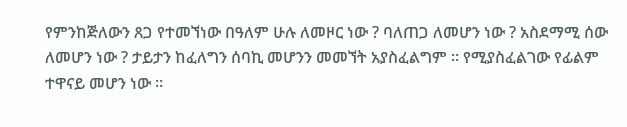የምንከጅለውን ጸጋ የተመኘነው በዓለም ሁሉ ለመዞር ነው ? ባለጠጋ ለመሆን ነው ? አስደማሚ ሰው ለመሆን ነው ? ታይታን ከፈለግን ሰባኪ መሆንን መመኘት አያስፈልግም ። የሚያስፈልገው የፊልም ተዋናይ መሆን ነው ።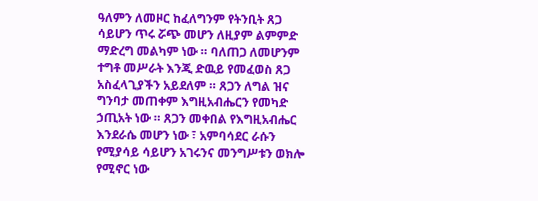ዓለምን ለመዞር ከፈለግንም የትንቢት ጸጋ ሳይሆን ጥሩ ሯጭ መሆን ለዚያም ልምምድ ማድረግ መልካም ነው ። ባለጠጋ ለመሆንም ተግቶ መሥራት እንጂ ድዉይ የመፈወስ ጸጋ አስፈላጊያችን አይደለም ። ጸጋን ለግል ዝና ግንባታ መጠቀም እግዚአብሔርን የመካድ ኃጢአት ነው ። ጸጋን መቀበል የእግዚአብሔር እንደራሴ መሆን ነው ፣ አምባሳደር ራሱን የሚያሳይ ሳይሆን አገሩንና መንግሥቱን ወክሎ የሚኖር ነው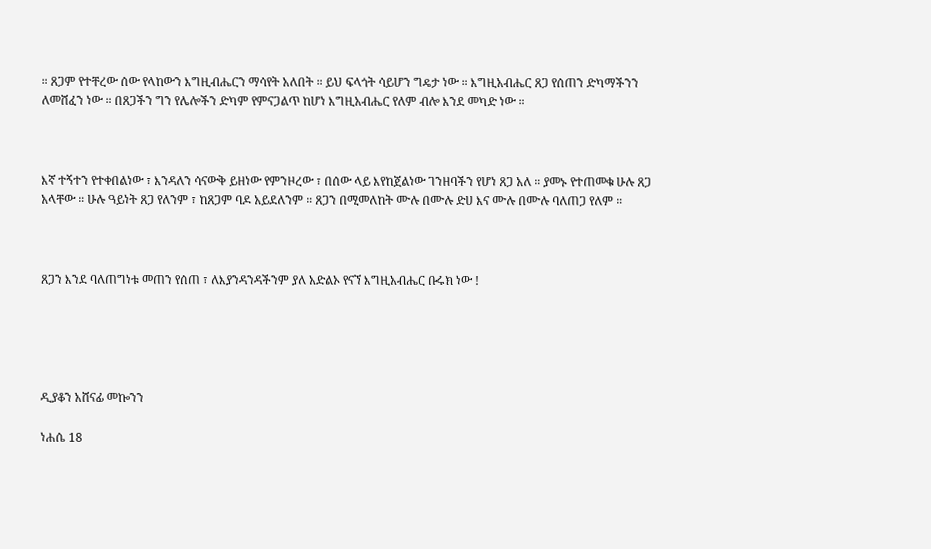። ጸጋም የተቸረው ሰው የላከውን እግዚብሔርን ማሳየት አለበት ። ይህ ፍላጎት ሳይሆን ግዴታ ነው ። እግዚአብሔር ጸጋ የሰጠን ድካማችንን ለመሸፈን ነው ። በጸጋችን ግን የሌሎችን ድካም የምናጋልጥ ከሆነ እግዚአብሔር የለም ብሎ እንደ መካድ ነው ።



እኛ ተኝተን የተቀበልነው ፣ እንዳለን ሳናውቅ ይዘነው የምንዞረው ፣ በሰው ላይ እየከጀልነው ገንዘባችን የሆነ ጸጋ አለ ። ያመኑ የተጠመቁ ሁሉ ጸጋ አላቸው ። ሁሉ ዓይነት ጸጋ የለንም ፣ ከጸጋም ባዶ አይደለንም ። ጸጋን በሚመለከት ሙሉ በሙሉ ድሀ እና ሙሉ በሙሉ ባለጠጋ የለም ።



ጸጋን እንደ ባለጠግነቱ መጠን የሰጠ ፣ ለእያንዳንዳችንም ያለ አድልኦ የናኘ እግዚአብሔር ቡሩክ ነው !





ዲያቆን አሸናፊ መኰንን

ነሐሴ 18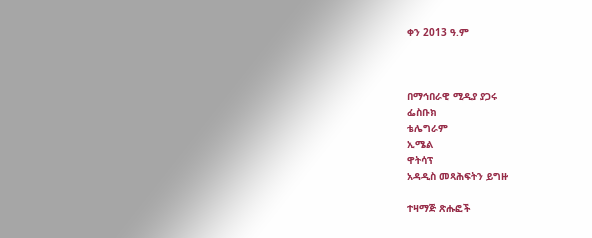ቀን 2013 ዓ.ም



በማኅበራዊ ሚዲያ ያጋሩ
ፌስቡክ
ቴሌግራም
ኢሜል
ዋትሳፕ
አዳዲስ መጻሕፍትን ይግዙ

ተዛማጅ ጽሑፎች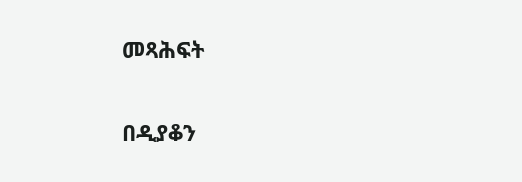መጻሕፍት

በዲያቆን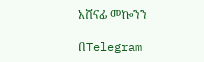አሸናፊ መኰንን

በTelegram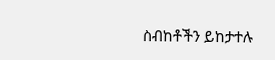ስብከቶችን ይከታተሉ